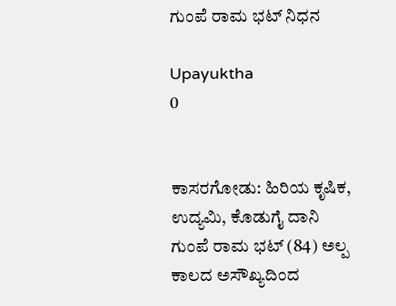ಗುಂಪೆ ರಾಮ ಭಟ್ ನಿಧನ

Upayuktha
0


ಕಾಸರಗೋಡು: ಹಿರಿಯ ಕೃಷಿಕ, ಉದ್ಯಮಿ, ಕೊಡುಗೈ ದಾನಿ ಗುಂಪೆ ರಾಮ ಭಟ್ (84) ಅಲ್ಪ ಕಾಲದ ಅಸೌಖ್ಯದಿಂದ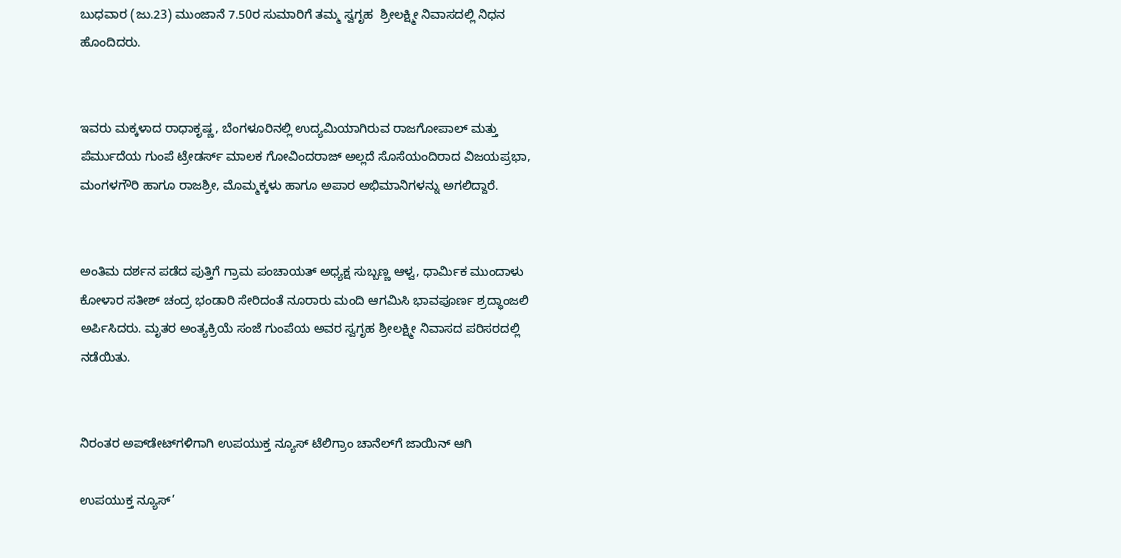ಬುಧವಾರ (ಜು.23) ಮುಂಜಾನೆ 7.50ರ ಸುಮಾರಿಗೆ ತಮ್ಮ ಸ್ವಗೃಹ  ಶ್ರೀಲಕ್ಷ್ಮೀ ನಿವಾಸದಲ್ಲಿ ನಿಧನ ಹೊಂದಿದರು.


ಇವರು ಮಕ್ಕಳಾದ ರಾಧಾಕೃಷ್ಣ, ಬೆಂಗಳೂರಿನಲ್ಲಿ ಉದ್ಯಮಿಯಾಗಿರುವ ರಾಜಗೋಪಾಲ್ ಮತ್ತು ಪೆರ್ಮುದೆಯ ಗುಂಪೆ ಟ್ರೇಡರ್ಸ್ ಮಾಲಕ ಗೋವಿಂದರಾಜ್ ಅಲ್ಲದೆ ಸೊಸೆಯಂದಿರಾದ ವಿಜಯಪ್ರಭಾ, ಮಂಗಳಗೌರಿ‌ ಹಾಗೂ ರಾಜಶ್ರೀ, ಮೊಮ್ಮಕ್ಕಳು ಹಾಗೂ ಅಪಾರ ಅಭಿಮಾನಿಗಳನ್ನು ಅಗಲಿದ್ದಾರೆ.


ಅಂತಿಮ ದರ್ಶನ ಪಡೆದ ಪುತ್ತಿಗೆ ಗ್ರಾಮ ಪಂಚಾಯತ್ ಅಧ್ಯಕ್ಷ ಸುಬ್ಬಣ್ಣ ಆಳ್ವ, ಧಾರ್ಮಿಕ ಮುಂದಾಳು ಕೋಳಾರ ಸತೀಶ್ ಚಂದ್ರ ಭಂಡಾರಿ ಸೇರಿದಂತೆ ನೂರಾರು ಮಂದಿ ಆಗಮಿಸಿ ಭಾವಪೂರ್ಣ ಶ್ರದ್ಧಾಂಜಲಿ ಅರ್ಪಿಸಿದರು. ಮೃತರ ಅಂತ್ಯಕ್ರಿಯೆ ಸಂಜೆ ಗುಂಪೆಯ ಅವರ ಸ್ವಗೃಹ ಶ್ರೀಲಕ್ಷ್ಮೀ ನಿವಾಸದ ಪರಿಸರದಲ್ಲಿ ನಡೆಯಿತು.


ನಿರಂತರ ಅಪ್‌ಡೇಟ್‌ಗಳಿಗಾಗಿ ಉಪಯುಕ್ತ ನ್ಯೂಸ್‌ ಟೆಲಿಗ್ರಾಂ ಚಾನೆಲ್‌ಗೆ ಜಾಯಿನ್‌ ಆಗಿ

ಉಪಯುಕ್ತ ನ್ಯೂಸ್‌’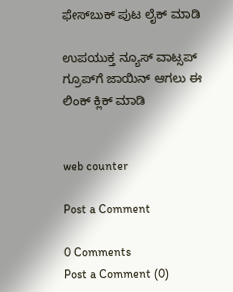ಫೇಸ್‌ಬುಕ್ ಪುಟ ಲೈಕ್ ಮಾಡಿ

ಉಪಯುಕ್ತ ನ್ಯೂಸ್‌ ವಾಟ್ಸಪ್‌  ಗ್ರೂಪ್‌ಗೆ ಜಾಯಿನ್ ಆಗಲು ಈ ಲಿಂಕ್ ಕ್ಲಿಕ್ ಮಾಡಿ


web counter

Post a Comment

0 Comments
Post a Comment (0)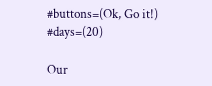#buttons=(Ok, Go it!) #days=(20)

Our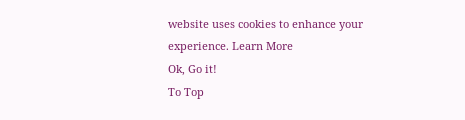website uses cookies to enhance your experience. Learn More
Ok, Go it!
To Top